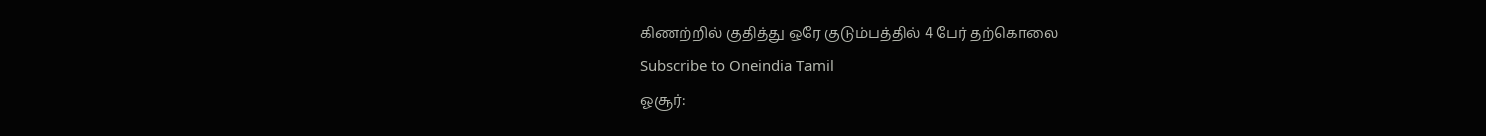கிணற்றில் குதித்து ஒரே குடும்பத்தில் 4 பேர் தற்கொலை
Subscribe to Oneindia Tamil
ஓசூர்: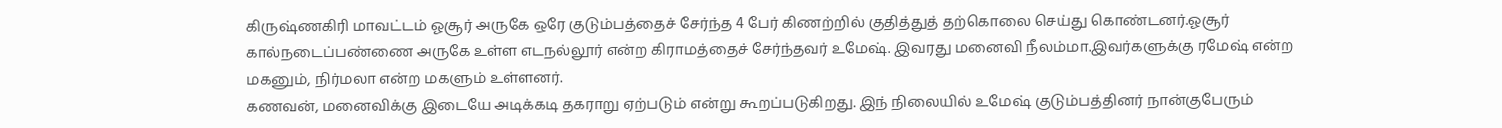கிருஷ்ணகிரி மாவட்டம் ஓசூர் அருகே ஒரே குடும்பத்தைச் சேர்ந்த 4 பேர் கிணற்றில் குதித்துத் தற்கொலை செய்து கொண்டனர்.ஓசூர் கால்நடைப்பண்ணை அருகே உள்ள எடநல்லூர் என்ற கிராமத்தைச் சேர்ந்தவர் உமேஷ். இவரது மனைவி நீலம்மா.இவர்களுக்கு ரமேஷ் என்ற மகனும், நிர்மலா என்ற மகளும் உள்ளனர்.
கணவன், மனைவிக்கு இடையே அடிக்கடி தகராறு ஏற்படும் என்று கூறப்படுகிறது. இந் நிலையில் உமேஷ் குடும்பத்தினர் நான்குபேரும்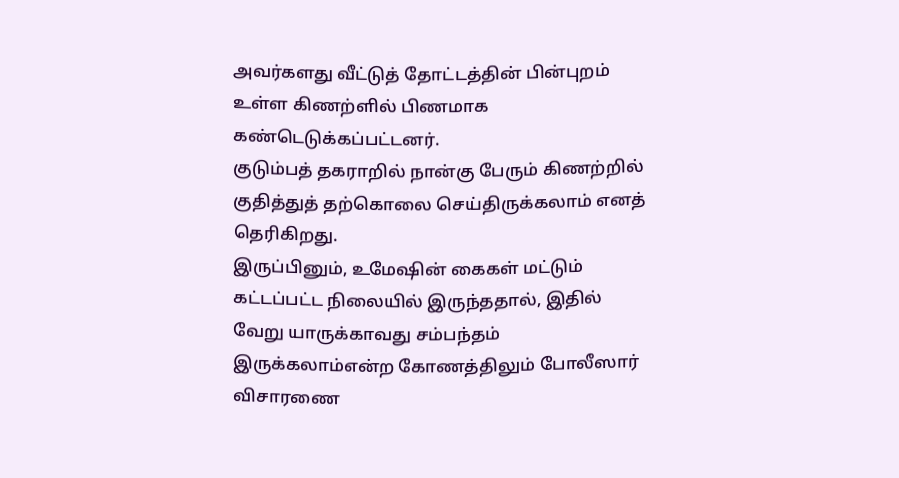அவர்களது வீட்டுத் தோட்டத்தின் பின்புறம் உள்ள கிணற்ளில் பிணமாக கண்டெடுக்கப்பட்டனர்.
குடும்பத் தகராறில் நான்கு பேரும் கிணற்றில் குதித்துத் தற்கொலை செய்திருக்கலாம் எனத் தெரிகிறது.
இருப்பினும், உமேஷின் கைகள் மட்டும் கட்டப்பட்ட நிலையில் இருந்ததால், இதில் வேறு யாருக்காவது சம்பந்தம் இருக்கலாம்என்ற கோணத்திலும் போலீஸார் விசாரணை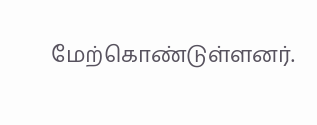மேற்கொண்டுள்ளனர்.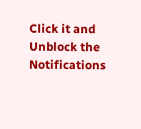Click it and Unblock the Notifications